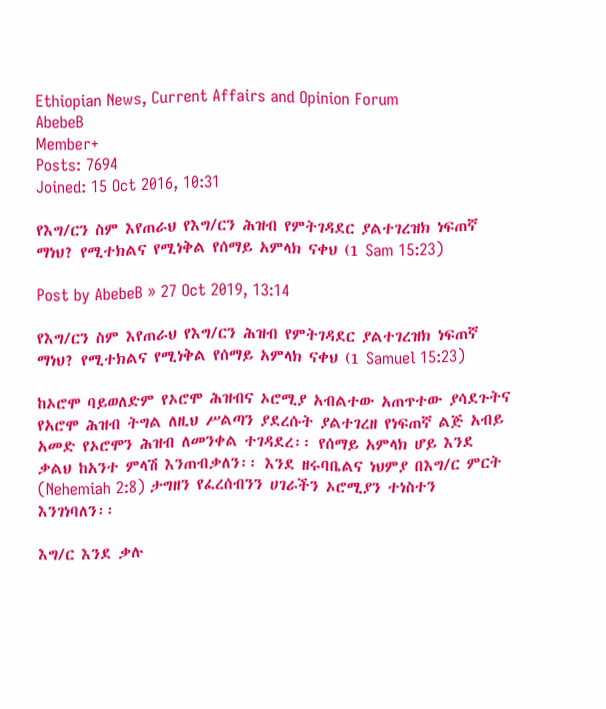Ethiopian News, Current Affairs and Opinion Forum
AbebeB
Member+
Posts: 7694
Joined: 15 Oct 2016, 10:31

የእግ/ርን ስም እየጠራህ የእግ/ርን ሕዝብ የምትገዳደር ያልተገረዝክ ነፍጠኛ ማነህ? የሚተክልና የሚነቅል የሰማይ አምላክ ናቀህ (1 Sam 15:23)

Post by AbebeB » 27 Oct 2019, 13:14

የእግ/ርን ስም እየጠራህ የእግ/ርን ሕዝብ የምትገዳደር ያልተገረዝክ ነፍጠኛ ማነህ? የሚተክልና የሚነቅል የሰማይ አምላክ ናቀህ (1 Samuel 15:23)

ከኦሮሞ ባይወለድም የኦሮሞ ሕዝብና ኦሮሚያ አብልተው አጠጥተው ያሳደጉትና የአሮሞ ሕዝብ ትግል ለዚህ ሥልጣን ያደረሱት ያልተገረዘ የነፍጠኛ ልጅ አብይ አመድ የኦሮሞን ሕዝብ ለመንቀል ተገዳደረ፡፡ የሰማይ አምላክ ሆይ እንደ ቃልህ ከአንተ ምላሽ እንጠብቃለን፡፡ እንደ ዘሩባቤልና ነህምያ በእግ/ር ምርት (Nehemiah 2:8) ታግዘን የፈረሰብንን ሀገራችን ኦሮሚያን ተነስተን እንገነባለን፡፡

እግ/ር እንደ ቃሉ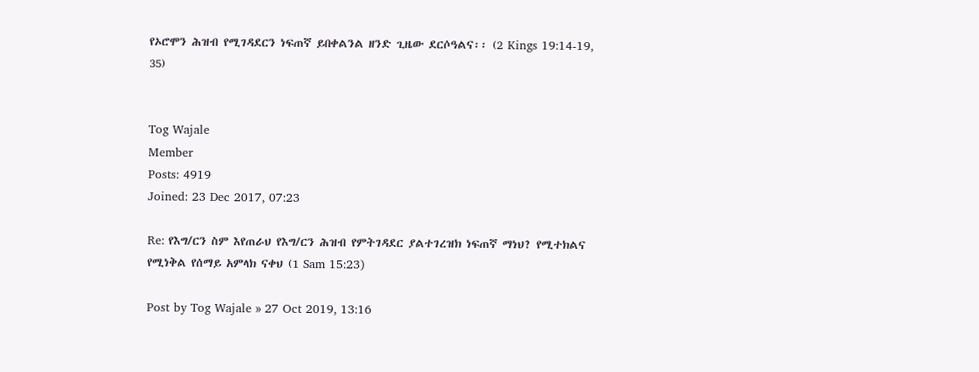የኦሮሞን ሕዝብ የሚገዳደርን ነፍጠኛ ይበቀልንል ዘንድ ጊዜው ደርሶዓልና፡፡ (2 Kings 19:14-19, 35)


Tog Wajale
Member
Posts: 4919
Joined: 23 Dec 2017, 07:23

Re: የእግ/ርን ስም እየጠራህ የእግ/ርን ሕዝብ የምትገዳደር ያልተገረዝክ ነፍጠኛ ማነህ? የሚተክልና የሚነቅል የሰማይ አምላክ ናቀህ (1 Sam 15:23)

Post by Tog Wajale » 27 Oct 2019, 13:16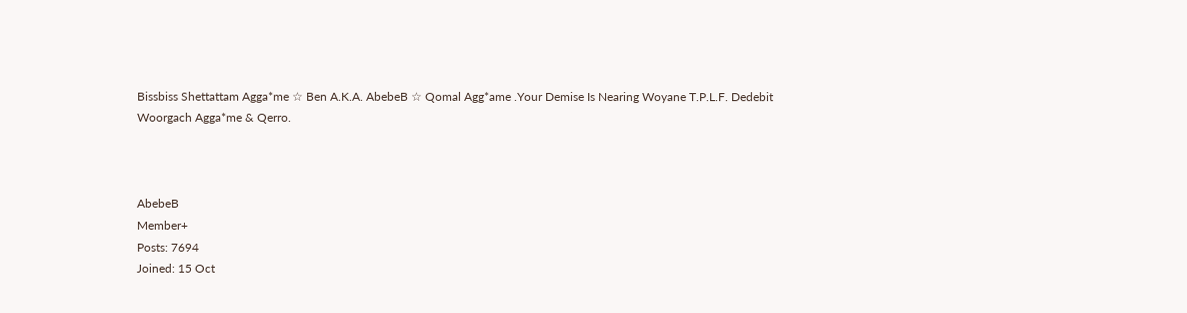Bissbiss Shettattam Agga*me ☆ Ben A.K.A. AbebeB ☆ Qomal Agg*ame .Your Demise Is Nearing Woyane T.P.L.F. Dedebit Woorgach Agga*me & Qerro.



AbebeB
Member+
Posts: 7694
Joined: 15 Oct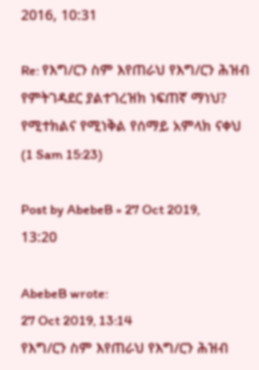2016, 10:31

Re: የእግ/ርን ስም እየጠራህ የእግ/ርን ሕዝብ የምትገዳደር ያልተገረዝክ ነፍጠኛ ማነህ? የሚተክልና የሚነቅል የሰማይ አምላክ ናቀህ (1 Sam 15:23)

Post by AbebeB » 27 Oct 2019, 13:20

AbebeB wrote:
27 Oct 2019, 13:14
የእግ/ርን ስም እየጠራህ የእግ/ርን ሕዝብ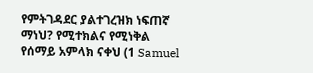የምትገዳደር ያልተገረዝክ ነፍጠኛ ማነህ? የሚተክልና የሚነቅል የሰማይ አምላክ ናቀህ (1 Samuel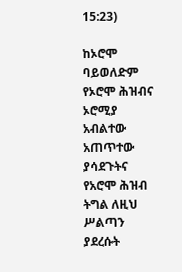15:23)

ከኦሮሞ ባይወለድም የኦሮሞ ሕዝብና ኦሮሚያ አብልተው አጠጥተው ያሳደጉትና የአሮሞ ሕዝብ ትግል ለዚህ ሥልጣን ያደረሱት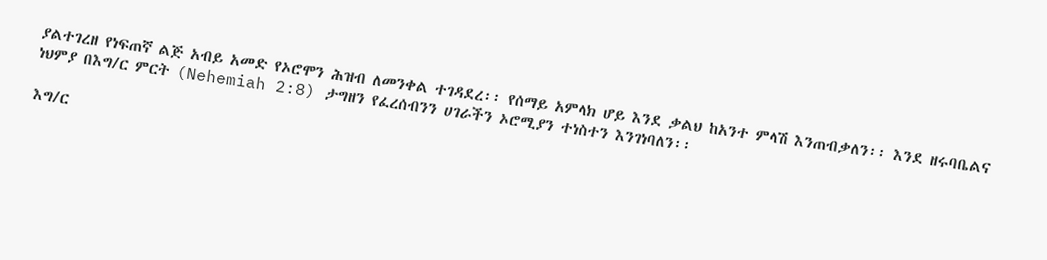ያልተገረዘ የነፍጠኛ ልጅ አብይ አመድ የኦሮሞን ሕዝብ ለመንቀል ተገዳደረ፡፡ የሰማይ አምላክ ሆይ እንደ ቃልህ ከአንተ ምላሽ እንጠብቃለን፡፡ እንደ ዘሩባቤልና ነህምያ በእግ/ር ምርት (Nehemiah 2:8) ታግዘን የፈረሰብንን ሀገራችን ኦሮሚያን ተነስተን እንገነባለን፡፡

እግ/ር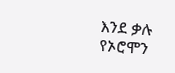እንደ ቃሉ የኦሮሞን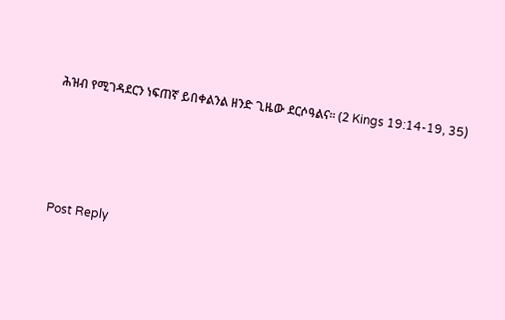ሕዝብ የሚገዳደርን ነፍጠኛ ይበቀልንል ዘንድ ጊዜው ደርሶዓልና፡፡ (2 Kings 19:14-19, 35)




Post Reply